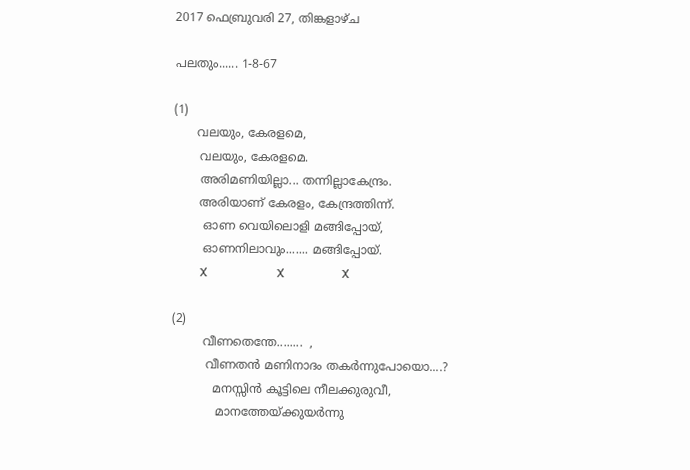2017 ഫെബ്രുവരി 27, തിങ്കളാഴ്‌ച

പലതും...... 1-8-67

(1)
      വലയും, കേരളമെ,
       വലയും, കേരളമെ.
       അരിമണിയില്ലാ... തന്നില്ലാകേന്ദ്രം.
       അരിയാണ് കേരളം, കേന്ദ്രത്തിന്ന്.
        ഓണ വെയിലൊളി മങ്ങിപ്പോയ്,
        ഓണനിലാവും....... മങ്ങിപ്പോയ്.
         X                       X                   X

(2)
        വീണതെന്തേ........  ,
         വീണതൻ മണിനാദം തകർന്നുപോയൊ....?
           മനസ്സിൻ കൂട്ടിലെ നീലക്കുരുവീ,
            മാനത്തേയ്ക്കുയർന്നു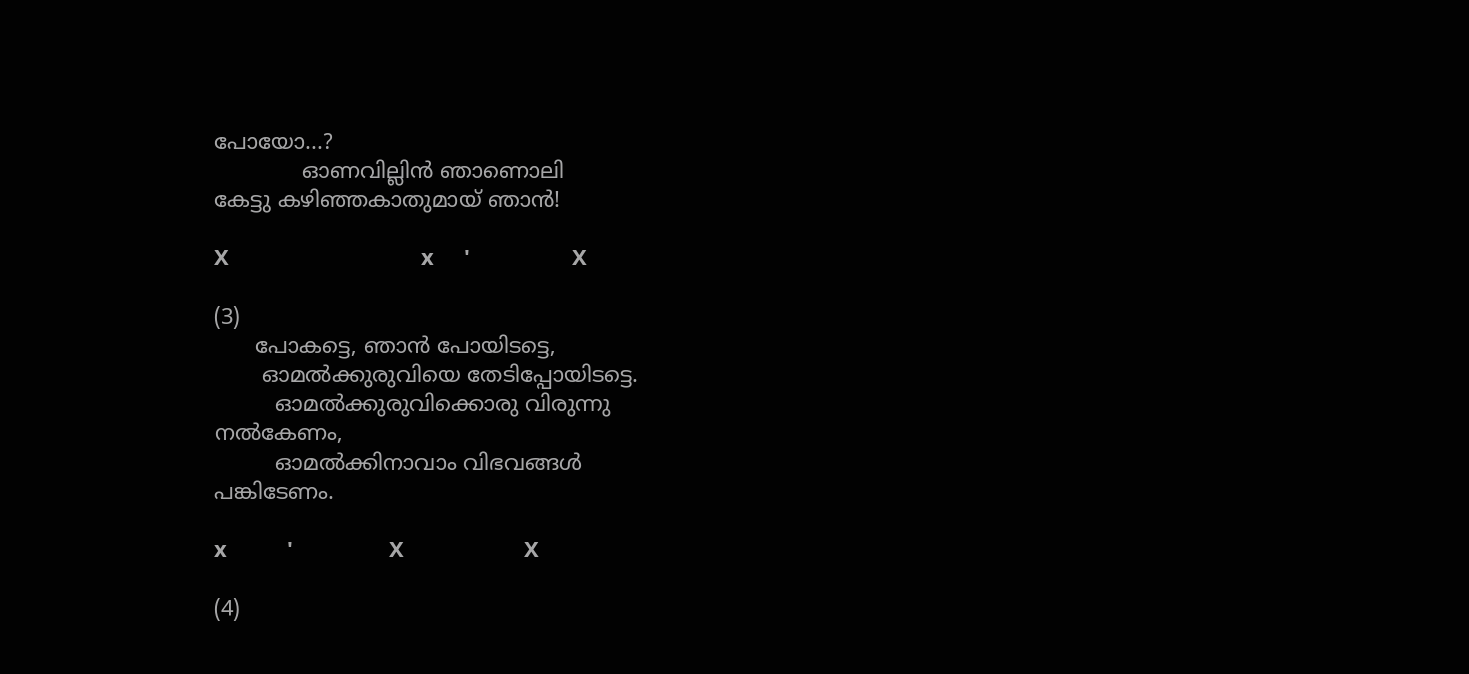പോയോ...?
             ഓണവില്ലിൻ ഞാണൊലി
കേട്ടു കഴിഞ്ഞകാതുമായ് ഞാൻ!

X                                x     '                 X

(3)
      പോകട്ടെ, ഞാൻ പോയിടട്ടെ,
       ഓമൽക്കുരുവിയെ തേടിപ്പോയിടട്ടെ.
         ഓമൽക്കുരുവിക്കൊരു വിരുന്നു
നൽകേണം,
         ഓമൽക്കിനാവാം വിഭവങ്ങൾ
പങ്കിടേണം.

x          '                X                    X

(4)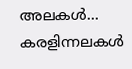അലകൾ... കരളിന്നലകൾ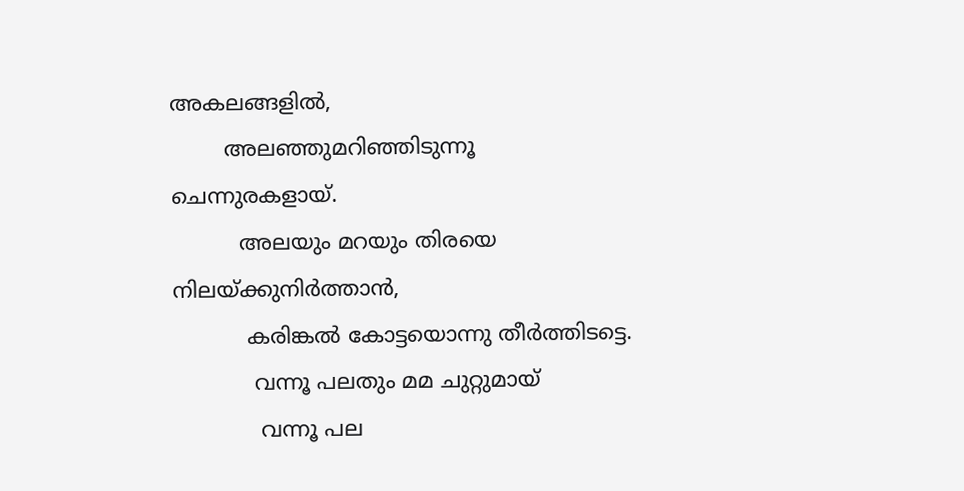അകലങ്ങളിൽ,
        അലഞ്ഞുമറിഞ്ഞിടുന്നൂ
ചെന്നുരകളായ്.
          അലയും മറയും തിരയെ
നിലയ്ക്കുനിർത്താൻ,
           കരിങ്കൽ കോട്ടയൊന്നു തീർത്തിടട്ടെ.
            വന്നൂ പലതും മമ ചുറ്റുമായ്
             വന്നൂ പല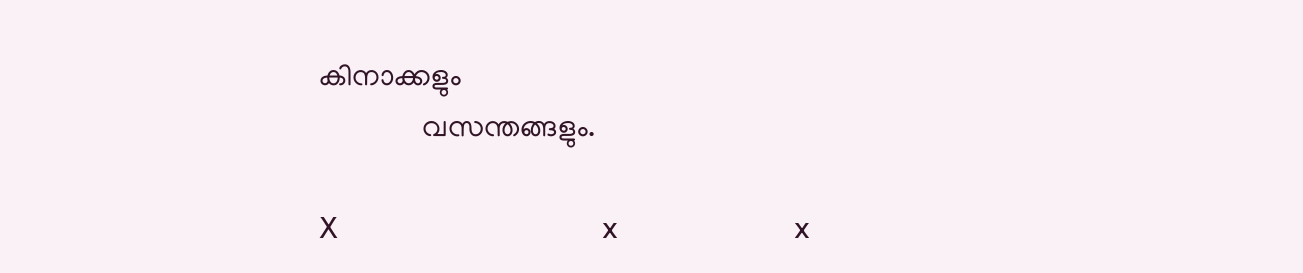കിനാക്കളും
              വസന്തങ്ങളും.

X                                 x                      x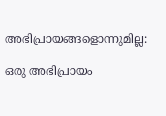അഭിപ്രായങ്ങളൊന്നുമില്ല:

ഒരു അഭിപ്രായം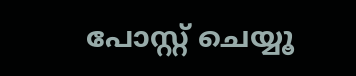പോസ്റ്റ് ചെയ്യൂ